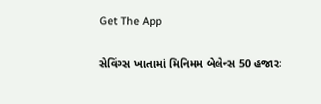Get The App

સેવિંગ્સ ખાતામાં મિનિમમ બેલેન્સ 50 હજારઃ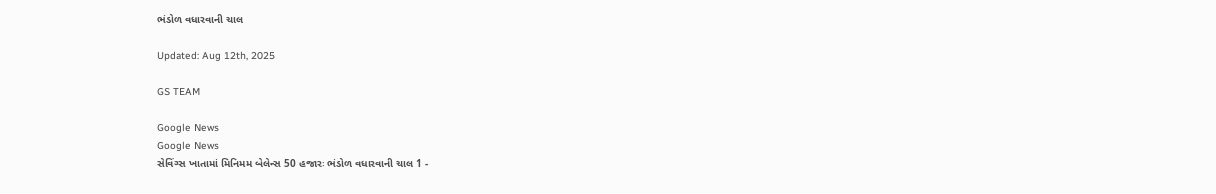ભંડોળ વધારવાની ચાલ

Updated: Aug 12th, 2025

GS TEAM

Google News
Google News
સેવિંગ્સ ખાતામાં મિનિમમ બેલેન્સ 50 હજારઃ ભંડોળ વધારવાની ચાલ 1 -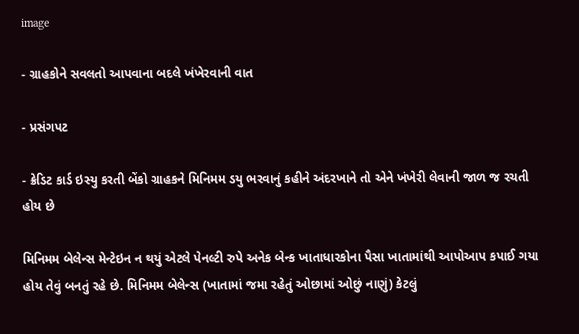image

- ગ્રાહકોને સવલતો આપવાના બદલે ખંખેરવાની વાત

- પ્રસંગપટ

- ક્રેડિટ કાર્ડ ઇસ્યુ કરતી બેંકો ગ્રાહકને મિનિમમ ડયુ ભરવાનું કહીને અંદરખાને તો એને ખંખેરી લેવાની જાળ જ રચતી હોય છે

મિનિમમ બેલેન્સ મેન્ટેઇન ન થયું એટલે પેનલ્ટી રુપે અનેક બેન્ક ખાતાધારકોના પૈસા ખાતામાંથી આપોઆપ કપાઈ ગયા હોય તેવું બનતું રહે છે. મિનિમમ બેલેન્સ (ખાતામાં જમા રહેતું ઓછામાં ઓછું નાણું) કેટલું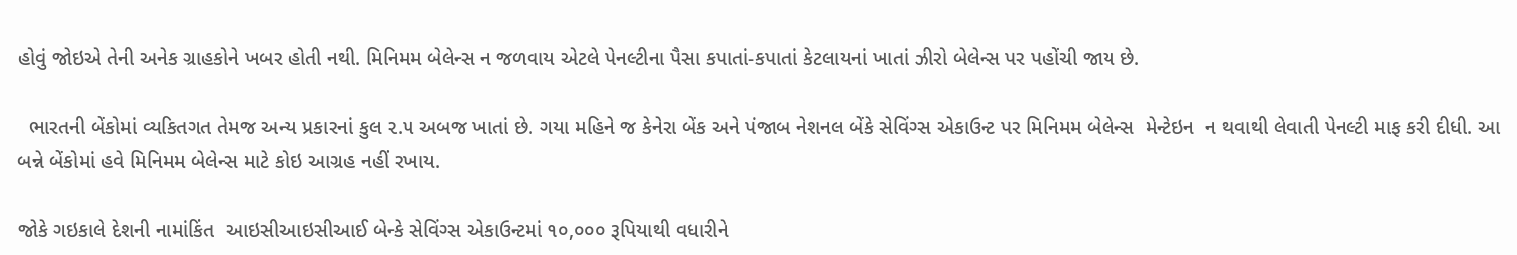હોવું જોઇએ તેની અનેક ગ્રાહકોને ખબર હોતી નથી. મિનિમમ બેલેન્સ ન જળવાય એટલે પેનલ્ટીના પૈસા કપાતાં-કપાતાં કેટલાયનાં ખાતાં ઝીરો બેલેન્સ પર પહોંચી જાય છે.

  ભારતની બેંકોમાં વ્યકિતગત તેમજ અન્ય પ્રકારનાં કુલ ૨.૫ અબજ ખાતાં છે. ગયા મહિને જ કેનેરા બેંક અને પંજાબ નેશનલ બેંકે સેવિંગ્સ એકાઉન્ટ પર મિનિમમ બેલેન્સ  મેન્ટેઇન  ન થવાથી લેવાતી પેનલ્ટી માફ કરી દીધી. આ બન્ને બેંકોમાં હવે મિનિમમ બેલેન્સ માટે કોઇ આગ્રહ નહીં રખાય.

જોકે ગઇકાલે દેશની નામાંકિંત  આઇસીઆઇસીઆઈ બેન્કે સેવિંગ્સ એકાઉન્ટમાં ૧૦,૦૦૦ રૂપિયાથી વધારીને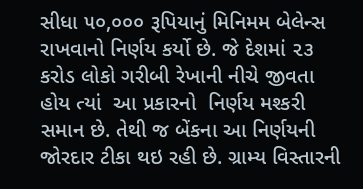સીધા ૫૦,૦૦૦ રૂપિયાનું મિનિમમ બેલેન્સ રાખવાનો નિર્ણય કર્યો છે. જે દેશમાં ૨૩ કરોડ લોકો ગરીબી રેખાની નીચે જીવતા હોય ત્યાં  આ પ્રકારનો  નિર્ણય મશ્કરી સમાન છે. તેથી જ બેંકના આ નિર્ણયની જોરદાર ટીકા થઇ રહી છે. ગ્રામ્ય વિસ્તારની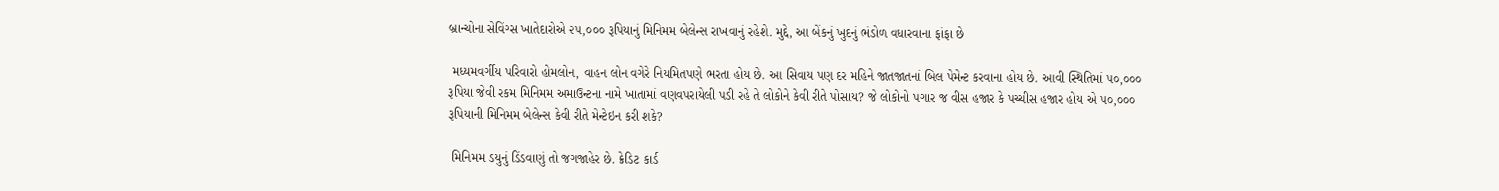બ્રાન્ચોના સેવિંગ્સ ખાતેદારોએ ૨૫,૦૦૦ રૂપિયાનું મિનિમમ બેલેન્સ રાખવાનું રહેશે. મુદ્દે, આ બેંકનું ખુદનું ભંડોળ વધારવાના ફાંફા છે

 મધ્યમવર્ગીય પરિવારો હોમલોન, વાહન લોન વગેરે નિયમિતપણે ભરતા હોય છે. આ સિવાય પણ દર મહિને જાતજાતનાં બિલ પેમેન્ટ કરવાના હોય છે. આવી સ્થિતિમાં ૫૦,૦૦૦ રૂપિયા જેવી રકમ મિનિમમ અમાઉન્ટના નામે ખાતામાં વણવપરાયેલી પડી રહે તે લોકોને કેવી રીતે પોસાય? જે લોકોનો પગાર જ વીસ હજાર કે પચ્ચીસ હજાર હોય એ ૫૦,૦૦૦ રૂપિયાની મિનિમમ બેલેન્સ કેવી રીતે મેન્ટેઇન કરી શકે?

 મિનિમમ ડયુનું ડિંડવાણું તો જગજાહેર છે. ક્રેડિટ કાર્ડ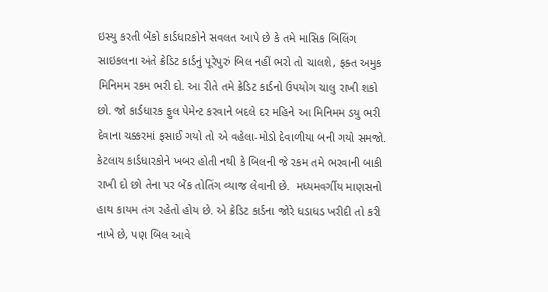ઇસ્યુ કરતી બેંકો કાર્ડધારકોને સવલત આપે છે કે તમે માસિક બિલિંગ સાઇકલના અંતે ક્રેડિટ કાર્ડનું પૂરેપુરું બિલ નહીં ભરો તો ચાલશે, ફક્ત અમુક મિનિમમ રકમ ભરી દો. આ રીતે તમે ક્રેડિટ કાર્ડનો ઉપયોગ ચાલુ રાખી શકો છો. જો કાર્ડધારક ફુલ પેમેન્ટ કરવાને બદલે દર મહિને આ મિનિમમ ડયુ ભરી દેવાના ચક્કરમાં ફસાઈ ગયો તો એ વહેલા-મોડો દેવાળીયા બની ગયો સમજો. કેટલાય કાર્ડધારકોને ખબર હોતી નથી કે બિલની જે રકમ તમે ભરવાની બાકી રાખી દો છો તેના પર બેંક તોતિંગ વ્યાજ લેવાની છે.  મધ્યમવર્ગીય માણસનો હાથ કાયમ તંગ રહેતો હોય છે. એ ક્રેડિટ કાર્ડના જોરે ધડાધડ ખરીદી તો કરી નાખે છે, પણ બિલ આવે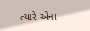ત્યારે એના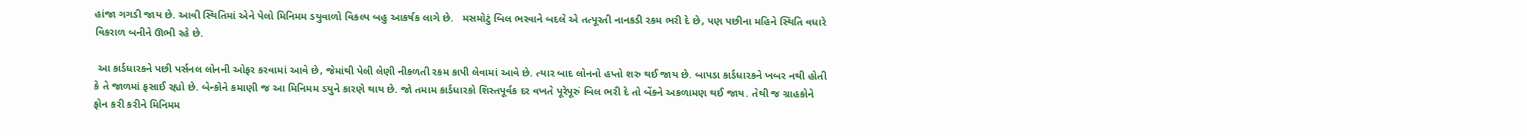હાંજા ગગડી જાય છે. આવી સ્થિતિમાં એને પેલો મિનિમમ ડયુવાળો વિકલ્પ બહુ આકર્ષક લાગે છે.   મસમોટું બિલ ભરવાને બદલે એ તત્પૂરતી નાનકડી રકમ ભરી દે છે, પણ પછીના મહિને સ્થિતિ વધારે વિકરાળ બનીને ઊભી રહે છે.

 આ કાર્ડધારકને પછી પર્સનલ લોનની ઓફર કરવામાં આવે છે, જેમાંથી પેલી લેણી નીકળતી રકમ કાપી લેવામાં આવે છે. ત્યાર બાદ લોનનો હપ્તો શરુ થઈ જાય છે. બાપડા કાર્ડધારકને ખબર નથી હોતી કે તે જાળમાં ફસાઈ રહ્યો છે. બેન્કોને કમાણી જ આ મિનિમમ ડયુને કારણે થાય છે. જો તમામ કાર્ડધારકો શિસ્તપૂર્વક દર વખતે પૂરેપૂરું બિલ ભરી દે તો બેંકને અકળામણ થઈ જાય. તેથી જ ગ્રાહકોને ફોન કરી કરીને મિનિમમ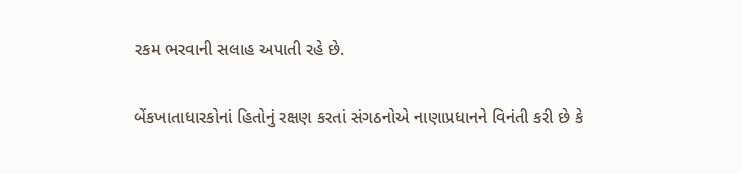રકમ ભરવાની સલાહ અપાતી રહે છે.

બેંકખાતાધારકોનાં હિતોનું રક્ષણ કરતાં સંગઠનોએ નાણાપ્રધાનને વિનંતી કરી છે કે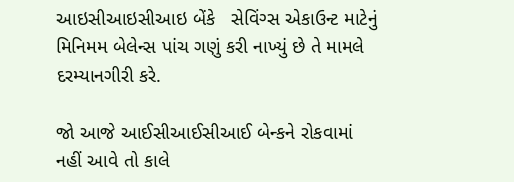આઇસીઆઇસીઆઇ બેંકે   સેવિંગ્સ એકાઉન્ટ માટેનું મિનિમમ બેલેન્સ પાંચ ગણું કરી નાખ્યું છે તે મામલે દરમ્યાનગીરી કરે.

જો આજે આઈસીઆઈસીઆઈ બેન્કને રોકવામાં નહીં આવે તો કાલે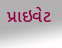પ્રાઇવેટ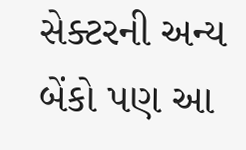સેક્ટરની અન્ય બેંકો પણ આ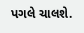પગલે ચાલશે.